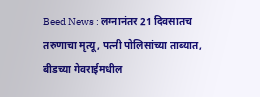Beed News : लग्नानंतर 21 दिवसातच तरुणाचा मृत्यू, पत्नी पोलिसांच्या ताब्यात, बीडच्या गेवराईमधील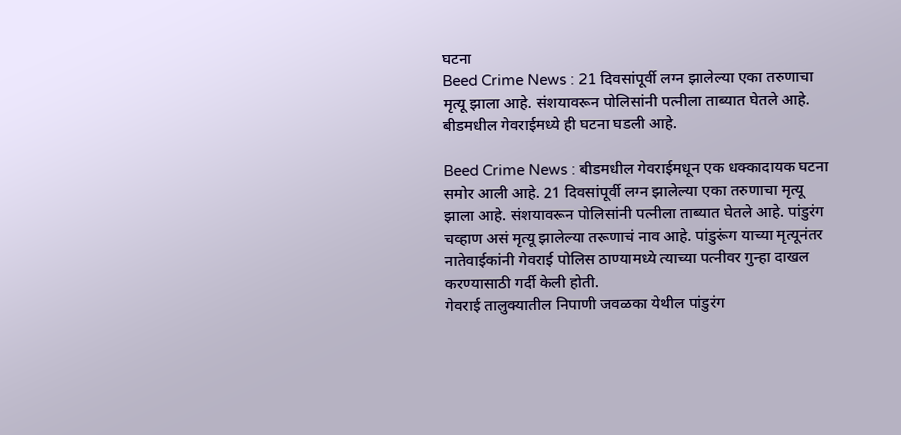घटना
Beed Crime News : 21 दिवसांपूर्वी लग्न झालेल्या एका तरुणाचा मृत्यू झाला आहे. संशयावरून पोलिसांनी पत्नीला ताब्यात घेतले आहे. बीडमधील गेवराईमध्ये ही घटना घडली आहे.

Beed Crime News : बीडमधील गेवराईमधून एक धक्कादायक घटना समोर आली आहे. 21 दिवसांपूर्वी लग्न झालेल्या एका तरुणाचा मृत्यू झाला आहे. संशयावरून पोलिसांनी पत्नीला ताब्यात घेतले आहे. पांडुरंग चव्हाण असं मृत्यू झालेल्या तरूणाचं नाव आहे. पांडुरूंग याच्या मृत्यूनंतर नातेवाईकांनी गेवराई पोलिस ठाण्यामध्ये त्याच्या पत्नीवर गुन्हा दाखल करण्यासाठी गर्दी केली होती.
गेवराई तालुक्यातील निपाणी जवळका येथील पांडुरंग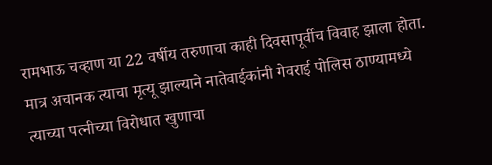रामभाऊ चव्हाण या 22 वर्षीय तरुणाचा काही दिवसापूर्वीच विवाह झाला होता. मात्र अचानक त्याचा मृत्यू झाल्याने नातेवाईकांनी गेवराई पोलिस ठाण्यामध्ये त्याच्या पत्नीच्या विरोधात खुणाचा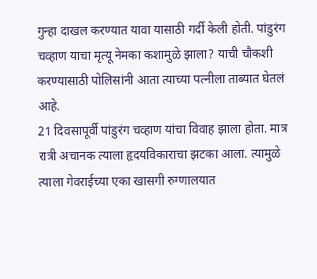गुन्हा दाखल करण्यात यावा यासाठी गर्दी केली होती. पांडुरंग चव्हाण याचा मृत्यू नेमका कशामुळे झाला? याची चौकशी करण्यासाठी पोलिसांनी आता त्याच्या पत्नीला ताब्यात घेतलं आहे.
21 दिवसापूर्वी पांडुरंग चव्हाण यांचा विवाह झाला होता. मात्र रात्री अचानक त्याला हृदयविकाराचा झटका आला. त्यामुळे त्याला गेवराईच्या एका खासगी रुग्णालयात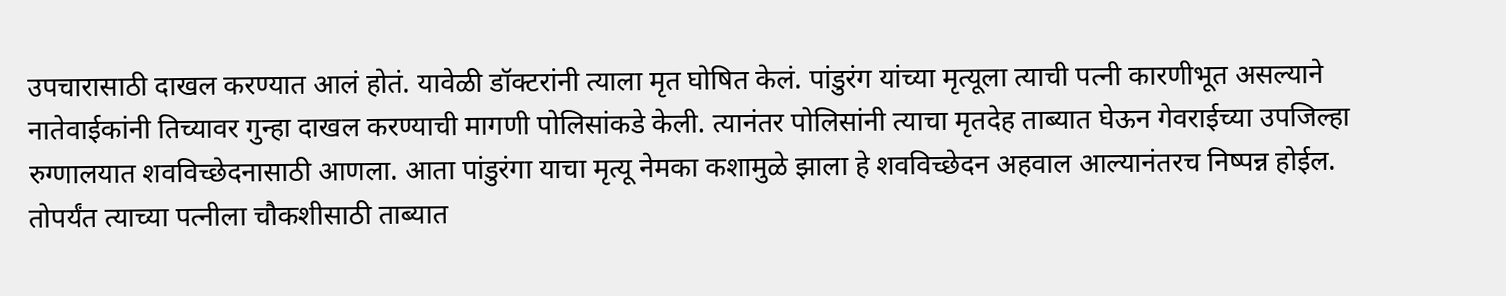उपचारासाठी दाखल करण्यात आलं होतं. यावेळी डॉक्टरांनी त्याला मृत घोषित केलं. पांडुरंग यांच्या मृत्यूला त्याची पत्नी कारणीभूत असल्याने नातेवाईकांनी तिच्यावर गुन्हा दाखल करण्याची मागणी पोलिसांकडे केली. त्यानंतर पोलिसांनी त्याचा मृतदेह ताब्यात घेऊन गेवराईच्या उपजिल्हा रुग्णालयात शवविच्छेदनासाठी आणला. आता पांडुरंगा याचा मृत्यू नेमका कशामुळे झाला हे शवविच्छेदन अहवाल आल्यानंतरच निष्पन्न होईल. तोपर्यंत त्याच्या पत्नीला चौकशीसाठी ताब्यात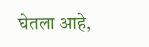घेतला आहे,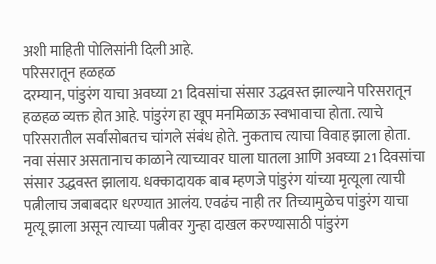अशी माहिती पोलिसांनी दिली आहे.
परिसरातून हळहळ
दरम्यान, पांडुरंग याचा अवघ्या 21 दिवसांचा संसार उद्धवस्त झाल्याने परिसरातून हळहळ व्यक्त होत आहे. पांडुरंग हा खूप मनमिळाऊ स्वभावाचा होता. त्याचे परिसरातील सर्वांसोबतच चांगले संबंध होते. नुकताच त्याचा विवाह झाला होता. नवा संसार असतानाच काळाने त्याच्यावर घाला घातला आणि अवघ्या 21 दिवसांचा संसार उद्धवस्त झालाय. धक्कादायक बाब म्हणजे पांडुरंग यांच्या मृत्यूला त्याची पत्नीलाच जबाबदार धरण्यात आलंय. एवढंच नाही तर तिच्यामुळेच पांडुरंग याचा मृत्यू झाला असून त्याच्या पत्नीवर गुन्हा दाखल करण्यासाठी पांडुरंग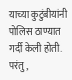याच्या कुटुंबीयांनी पोलिस ठाण्यात गर्दी केली होती. परंतु,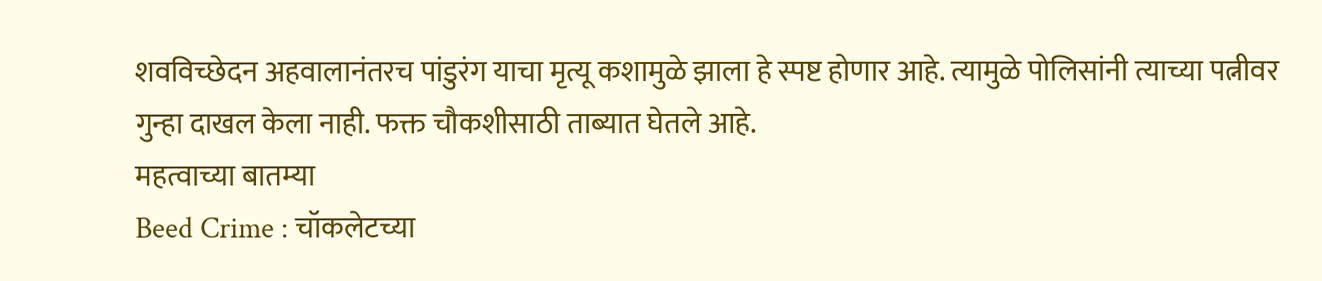शवविच्छेदन अहवालानंतरच पांडुरंग याचा मृत्यू कशामुळे झाला हे स्पष्ट होणार आहे. त्यामुळे पोलिसांनी त्याच्या पत्नीवर गुन्हा दाखल केला नाही. फक्त चौकशीसाठी ताब्यात घेतले आहे.
महत्वाच्या बातम्या
Beed Crime : चॉकलेटच्या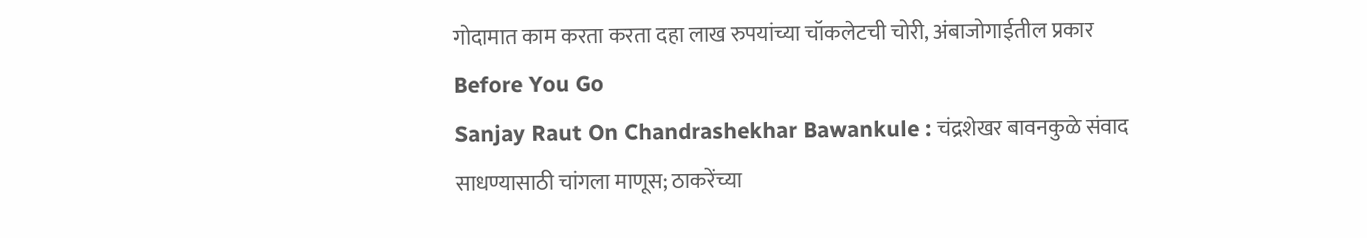गोदामात काम करता करता दहा लाख रुपयांच्या चॉकलेटची चोरी, अंबाजोगाईतील प्रकार
Before You Go
Sanjay Raut On Chandrashekhar Bawankule : चंद्रशेखर बावनकुळे संवाद साधण्यासाठी चांगला माणूस; ठाकरेंच्या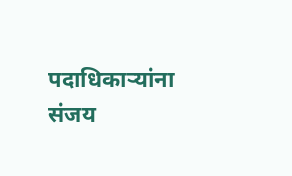पदाधिकाऱ्यांना संजय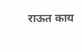राऊत काय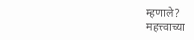म्हणाले?
महत्त्वाच्या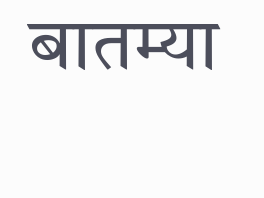बातम्या